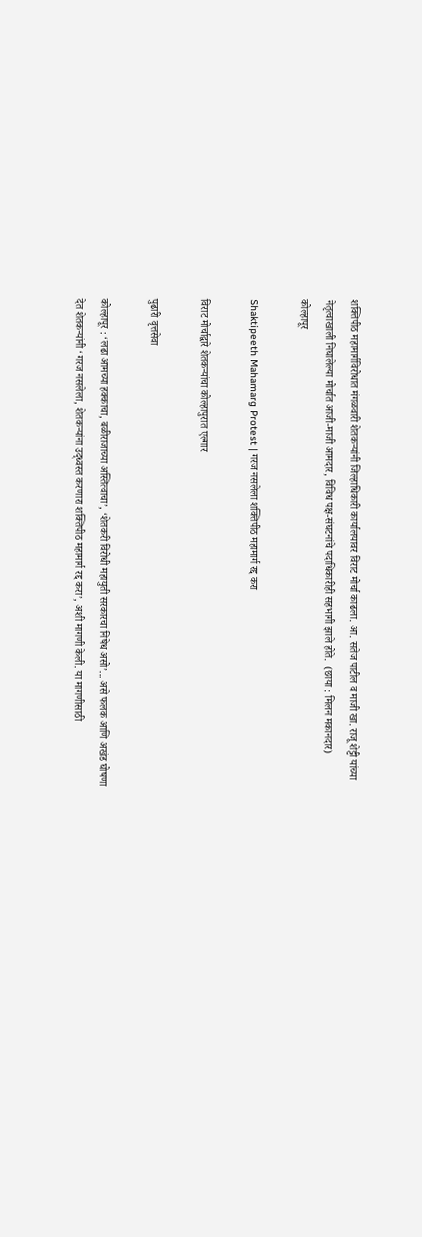शक्तिपीठ महामार्गविरोधात मंगळवारी शेतकऱ्यांनी जिल्हाधिकारी कार्यालयावर विराट मोर्चा काढला. आ. सतेज पाटील व माजी खा. राजू शेट्टी यांच्या नेतृत्वाखाली निघालेल्या मोर्चात आजी-माजी आमदार, विविध पक्ष-संघटनांचे पदाधिकारीही सहभागी झाले होते.  (छाया : मिलन मकानदार)
कोल्हापूर

Shaktipeeth Mahamarg Protest | गरज नसलेला शक्तिपीठ महामार्ग रद्द करा

विराट मोर्चाद्वारे शेतकऱ्यांचा कोल्हापुरात एल्गार

पुढारी वृत्तसेवा

कोल्हापूर : ‘लढा आमच्या हक्काचा, बळीराजाच्या अस्तित्वाचा’, ‘शेतकरी विरोधी महायुती सरकारचा निषेध असो’... असे फलक आणि अखंड घोषणा देत शेतकऱ्यांनी ‘गरज नसलेला, शेतकऱ्यांना उद्‌ध्वस्त करणारा शक्तिपीठ महामार्ग रद्द करा’, अशी मागणी केली. या मागणीसाठी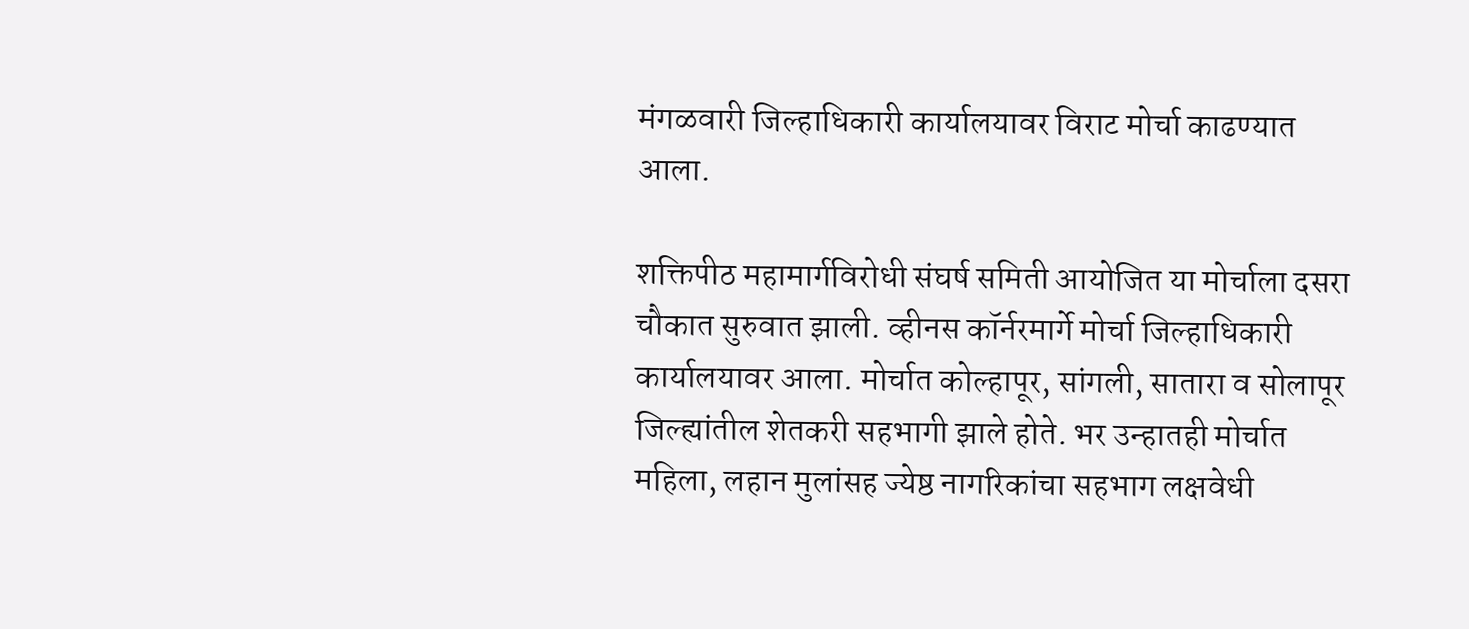मंगळवारी जिल्हाधिकारी कार्यालयावर विराट मोर्चा काढण्यात आला.

शक्तिपीठ महामार्गविरोधी संघर्ष समिती आयोजित या मोर्चाला दसरा चौकात सुरुवात झाली. व्हीनस कॉर्नरमार्गे मोर्चा जिल्हाधिकारी कार्यालयावर आला. मोर्चात कोल्हापूर, सांगली, सातारा व सोलापूर जिल्ह्यांतील शेतकरी सहभागी झाले होते. भर उन्हातही मोर्चात महिला, लहान मुलांसह ज्येष्ठ नागरिकांचा सहभाग लक्षवेधी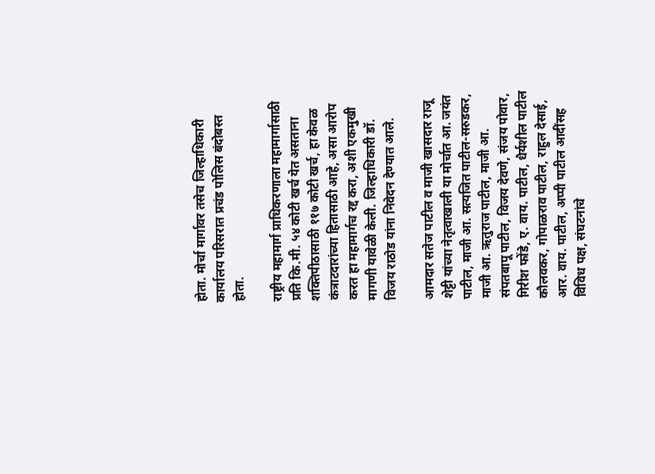होता. मोर्चा मार्गावर तसेच जिल्हाधिकारी कार्यालय परिसरात प्रचंड पोलिस बंदोबस्त होता.

राष्ट्रीय महामार्ग प्राधिकरणाला महामार्गासाठी प्रति कि.मी. ५४ कोटी खर्च येत असताना शक्तिपीठासाठी ११७ कोटी खर्च, हा केवळ कंत्राटदारांच्या हितासाठी आहे, असा आरोप करत हा महामार्गच रद्द करा, अशी एकमुखी मागणी यावेळी केली. जिल्हाधिकारी डॉ. विजय राठोड यांना निवेदन देण्यात आले.

आमदार सतेज पाटील व माजी खासदार राजू शेट्टी यांच्या नेतृत्वाखाली या मोर्चात आ. जयंत पाटील, माजी आ. सत्यजित पाटील-सरुडकर, माजी आ. ऋतुराज पाटील, माजी आ. संपतबापू पाटील, विजय देवणे, संजय पोवार, गिरीश फोंडे, ए. वाय. पाटील, धैर्यशील पाटील कौलवकर, गोपाळराव पाटील, राहुल देसाई, आर. वाय. पाटील, अप्पी पाटील आदींसह विविध पक्ष, संघटनांचे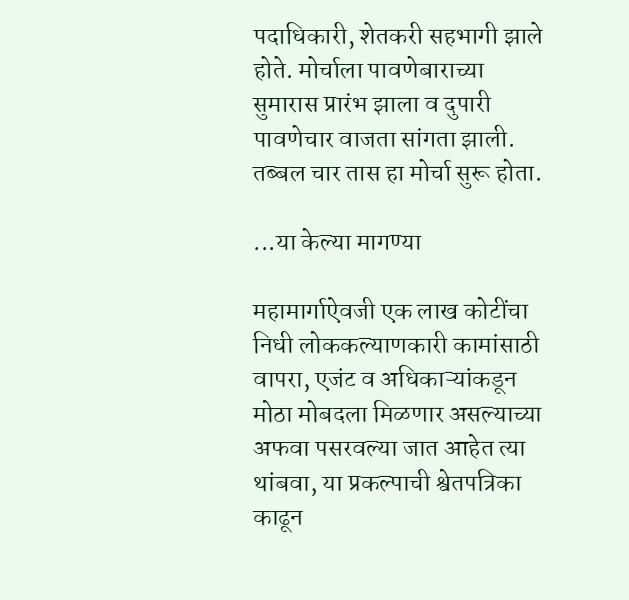पदाधिकारी, शेतकरी सहभागी झाले होते. मोर्चाला पावणेबाराच्या सुमारास प्रारंभ झाला व दुपारी पावणेचार वाजता सांगता झाली. तब्बल चार तास हा मोर्चा सुरू होता.

...या केल्या मागण्या

महामार्गाऐवजी एक लाख कोटींचा निधी लोककल्याणकारी कामांसाठी वापरा, एजंट व अधिकाऱ्यांकडून मोठा मोबदला मिळणार असल्याच्या अफवा पसरवल्या जात आहेत त्या थांबवा, या प्रकल्पाची श्वेतपत्रिका काढून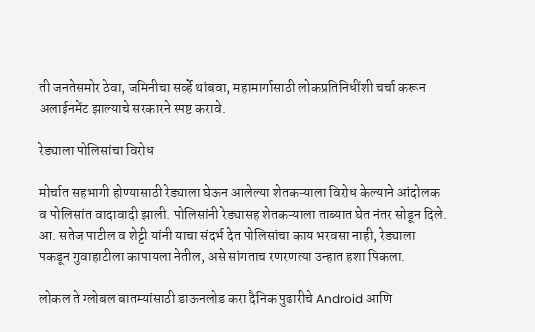ती जनतेसमोर ठेवा, जमिनीचा सर्व्हे थांबवा, महामार्गासाठी लोकप्रतिनिधींशी चर्चा करून अलाईनमेंट झाल्याचे सरकारने स्पष्ट करावे.

रेड्याला पोलिसांचा विरोध

मोर्चात सहभागी होण्यासाठी रेड्याला घेऊन आलेल्या शेतकऱ्याला विरोध केल्याने आंदोलक व पोलिसांत वादावादी झाली. पोलिसांनी रेड्यासह शेतकऱ्याला ताब्यात घेत नंतर सोडून दिले. आ. सतेज पाटील व शेट्टी यांनी याचा संदर्भ देत पोलिसांचा काय भरवसा नाही, रेड्याला पकडून गुवाहाटीला कापायला नेतील, असे सांगताच रणरणत्या उन्हात हशा पिकला.

लोकल ते ग्लोबल बातम्यांसाठी डाऊनलोड करा दैनिक पुढारीचे Android आणि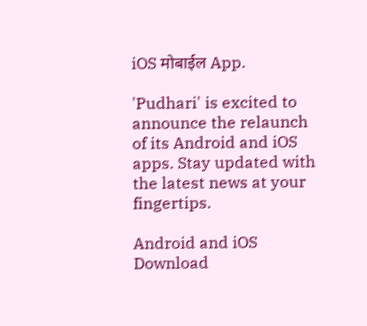iOS मोबाईल App.

'Pudhari' is excited to announce the relaunch of its Android and iOS apps. Stay updated with the latest news at your fingertips.

Android and iOS Download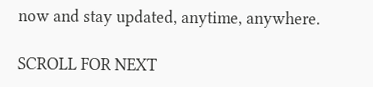now and stay updated, anytime, anywhere.

SCROLL FOR NEXT